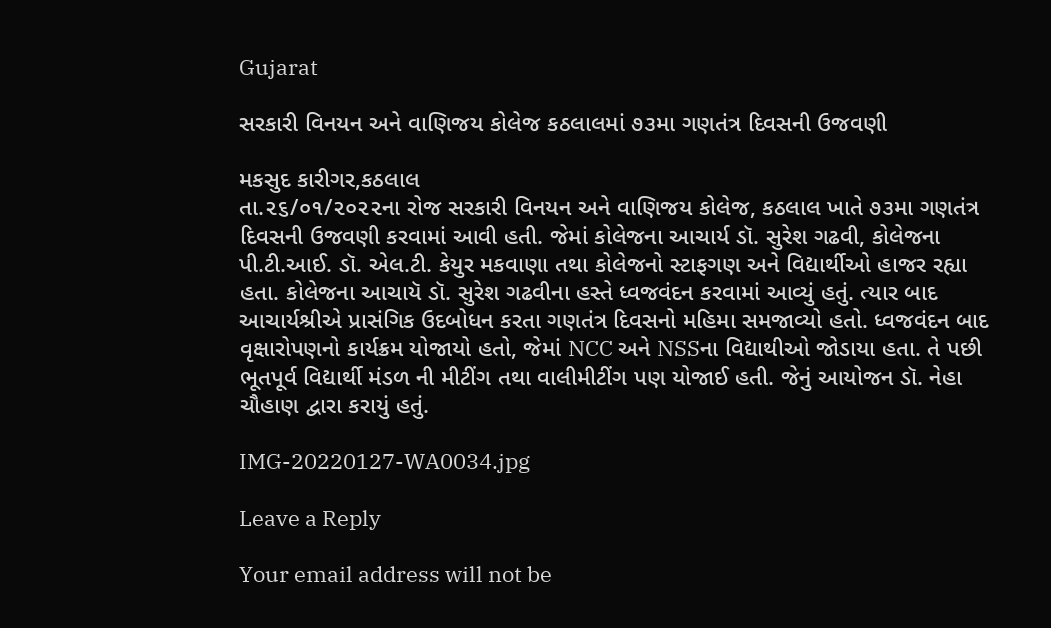Gujarat

સરકારી વિનયન અને વાણિજય કોલેજ કઠલાલમાં ૭૩મા ગણતંત્ર દિવસની ઉજવણી

મકસુદ કારીગર,કઠલાલ
તા.૨૬/૦૧/૨૦૨૨ના રોજ સરકારી વિનયન અને વાણિજય કોલેજ, કઠલાલ ખાતે ૭૩મા ગણતંત્ર દિવસની ઉજવણી કરવામાં આવી હતી. જેમાં કોલેજના આચાર્ય ડૉ. સુરેશ ગઢવી, કોલેજના પી.ટી.આઈ. ડૉ. એલ.ટી. કેયુર મકવાણા તથા કોલેજનો સ્ટાફગણ અને વિદ્યાર્થીઓ હાજર રહ્યા હતા. કોલેજના આચાયૅ ડૉ. સુરેશ ગઢવીના હસ્તે ધ્વજવંદન કરવામાં આવ્યું હતું. ત્યાર બાદ આચાર્યશ્રીએ પ્રાસંગિક ઉદબોધન કરતા ગણતંત્ર દિવસનો મહિમા સમજાવ્યો હતો. ધ્વજવંદન બાદ વૃક્ષારોપણનો કાર્યક્રમ યોજાયો હતો, જેમાં NCC અને NSSના વિદ્યાથીઓ જોડાયા હતા. તે પછી ભૂતપૂર્વ વિદ્યાર્થી મંડળ ની મીટીંગ તથા વાલીમીટીંગ પણ યોજાઈ હતી. જેનું આયોજન ડૉ. નેહા ચૌહાણ દ્વારા કરાયું હતું.

IMG-20220127-WA0034.jpg

Leave a Reply

Your email address will not be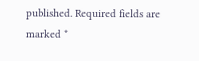published. Required fields are marked *